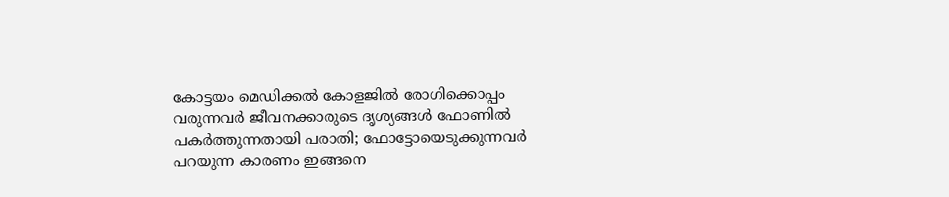കോ‌ട്ടയം മെഡിക്കൽ കോളജിൽ രോഗിക്കൊപ്പം വരുന്നവർ ജീവനക്കാരുടെ ദൃശ്യങ്ങൾ ഫോണിൽ പകർത്തുന്നതായി പരാതി; ഫോട്ടോയെടുക്കുന്നവർ പറയുന്ന കാരണം ഇങ്ങനെ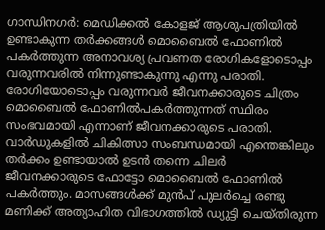ഗാന്ധിനഗർ: മെഡിക്കൽ കോളജ് ആശുപത്രിയിൽ ഉണ്ടാകുന്ന തർക്കങ്ങൾ മൊബൈൽ ഫോണിൽ പകർത്തുന്ന അനാവശ്യ പ്രവണത രോഗികളോടൊപ്പം വരുന്നവരിൽ നിന്നുണ്ടാകുന്നു എന്നു പരാതി. രോഗിയോടൊപ്പം വരുന്നവർ ജീവനക്കാരുടെ ചിത്രം മൊബൈൽ ഫോണിൽപകർത്തുന്നത് സ്ഥിരം സംഭവമായി എന്നാണ് ജീവനക്കാരുടെ പരാതി. വാർഡുകളിൽ ചികിത്സാ സംബന്ധമായി എന്തെങ്കിലും തർക്കം ഉണ്ടായാൽ ഉടൻ തന്നെ ചിലർ ജീവനക്കാരുടെ ഫോട്ടോ മൊബൈൽ ഫോണിൽ പകർത്തും. മാസങ്ങൾക്ക് മുൻപ് പുലർച്ചെ രണ്ടു മണിക്ക് അത്യാഹിത വിഭാഗത്തിൽ ഡ്യുട്ടി ചെയ്തിരുന്ന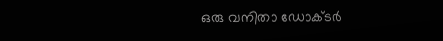ഒരു വനിതാ ഡോക്ടർ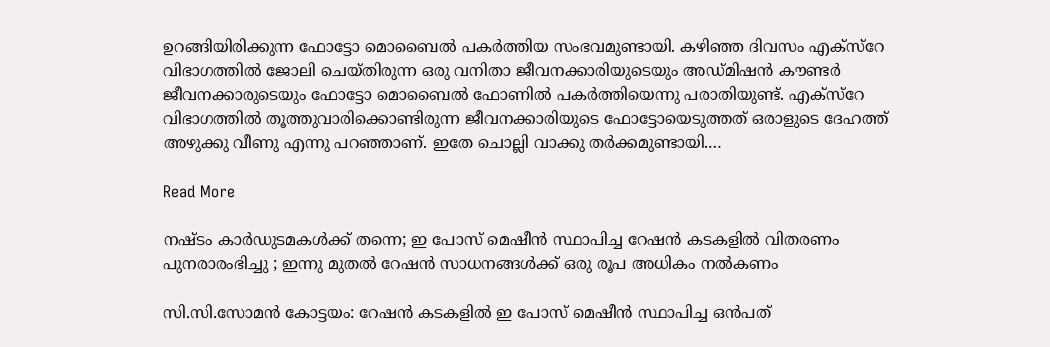ഉറങ്ങിയിരിക്കുന്ന ഫോട്ടോ മൊബൈൽ പകർത്തിയ സംഭവമുണ്ടായി. കഴിഞ്ഞ ദിവസം എക്സ്റേ വിഭാഗത്തിൽ ജോലി ചെയ്തിരുന്ന ഒരു വനിതാ ജീവനക്കാരിയുടെയും അഡ്മിഷൻ കൗണ്ടർ ജീവനക്കാരുടെയും ഫോട്ടോ മൊബൈൽ ഫോണിൽ പകർത്തിയെന്നു പരാതിയുണ്ട്. എക്സ്റേ വിഭാഗത്തിൽ തൂത്തുവാരിക്കൊണ്ടിരുന്ന ജീവനക്കാരിയുടെ ഫോട്ടോയെടുത്തത് ഒരാളുടെ ദേഹത്ത് അഴുക്കു വീണു എന്നു പറഞ്ഞാണ്. ഇതേ ചൊല്ലി വാക്കു തർക്കമുണ്ടായി.…

Read More

നഷ്ടം കാർഡുടമകൾക്ക് തന്നെ; ഇ പോസ് മെഷീൻ സ്ഥാപിച്ച റേഷൻ കടകളിൽ വിതരണം പുനരാരംഭിച്ചു ; ഇന്നു മുതൽ റേഷൻ സാധനങ്ങൾക്ക് ഒരു രൂപ അധികം നൽകണം

സി.സി.സോമൻ കോട്ടയം: റേഷൻ കടകളിൽ ഇ പോസ് മെഷീൻ സ്ഥാപിച്ച ഒൻപത്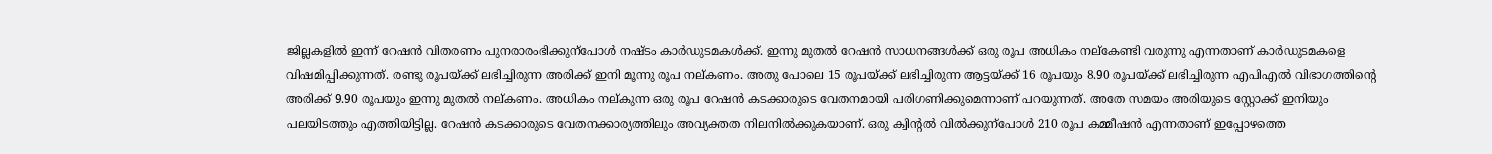ജില്ലകളിൽ ഇന്ന് റേഷൻ വിതരണം പുനരാരംഭിക്കുന്പോൾ നഷ്ടം കാർഡുടമകൾക്ക്. ഇന്നു മുതൽ റേഷൻ സാധനങ്ങൾക്ക് ഒരു രൂപ അധികം നല്കേണ്ടി വരുന്നു എന്നതാണ് കാർഡുടമകളെ വിഷമിപ്പിക്കുന്നത്. രണ്ടു രൂപയ്ക്ക് ലഭിച്ചിരുന്ന അരിക്ക് ഇനി മൂന്നു രൂപ നല്കണം. അതു പോലെ 15 രൂപയ്ക്ക് ലഭിച്ചിരുന്ന ആട്ടയ്ക്ക് 16 രൂപയും 8.90 രൂപയ്ക്ക് ലഭിച്ചിരുന്ന എപിഎൽ വിഭാഗത്തിന്‍റെ അരിക്ക് 9.90 രൂപയും ഇന്നു മുതൽ നല്കണം. അധികം നല്കുന്ന ഒരു രൂപ റേഷൻ കടക്കാരുടെ വേതനമായി പരിഗണിക്കുമെന്നാണ് പറയുന്നത്. അതേ സമയം അരിയുടെ സ്റ്റോക്ക് ഇനിയും പലയിടത്തും എത്തിയിട്ടില്ല. റേഷൻ കടക്കാരുടെ വേതനക്കാര്യത്തിലും അവ്യക്തത നിലനിൽക്കുകയാണ്. ഒരു ക്വിന്‍റൽ വിൽക്കുന്പോൾ 210 രൂപ കമ്മീഷൻ എന്നതാണ് ഇപ്പോഴത്തെ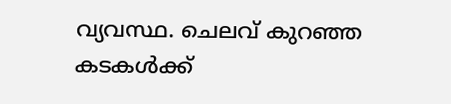വ്യവസ്ഥ. ചെലവ് കുറഞ്ഞ കടകൾക്ക്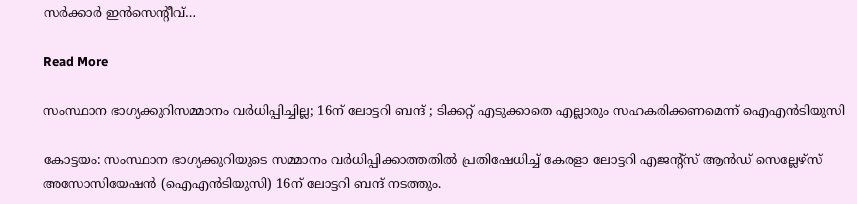സർക്കാർ ഇൻസെന്‍റീവ്…

Read More

സംസ്ഥാന ഭാഗ്യക്കുറിസമ്മാനം വർധിപ്പിച്ചില്ല; 16ന് ലോട്ടറി ബന്ദ് ; ടിക്കറ്റ് എടുക്കാതെ എല്ലാരും സഹകരിക്കണമെന്ന് ഐഎൻടിയുസി

കോട്ടയം: സംസ്ഥാന ഭാഗ്യക്കുറിയുടെ സമ്മാനം വർധിപ്പിക്കാത്തതിൽ പ്രതിഷേധിച്ച് കേരളാ ലോട്ടറി എജന്‍റ്സ് ആൻഡ് സെല്ലേഴ്സ് അസോസിയേഷൻ (ഐഎൻടിയുസി) 16ന് ലോട്ടറി ബന്ദ് നടത്തും.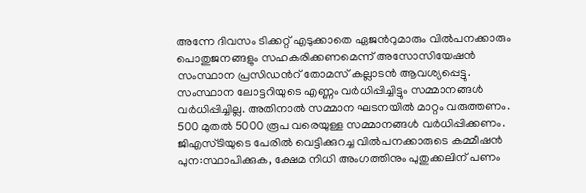അന്നേ ദിവസം ടിക്കറ്റ് എടുക്കാതെ ഏജന്‍റുമാരും വിൽപനക്കാരും പൊതുജനങ്ങളും സഹകരിക്കണമെന്ന് അസോസിയേഷൻ സംസ്ഥാന പ്രസിഡന്‍റ് തോമസ് കല്ലാടൻ ആവശ്യപ്പെട്ടു. സംസ്ഥാന ലോട്ടറിയുടെ എണ്ണം വർധിപ്പിച്ചിട്ടും സമ്മാനങ്ങൾ വർധിപ്പിച്ചില്ല. അതിനാൽ സമ്മാന ഘടനയിൽ മാറ്റം വരുത്തണം. 500 മുതൽ 5000 രൂപ വരെയുള്ള സമ്മാനങ്ങൾ വർധിപ്പിക്കണം. ജിഎസ്ടിയുടെ പേരിൽ വെട്ടിക്കുറച്ച വിൽപനക്കാരുടെ കമ്മീഷൻ പുന:സ്ഥാപിക്കുക, ക്ഷേമ നിധി അംഗത്തിനും പുതുക്കലിന് പണം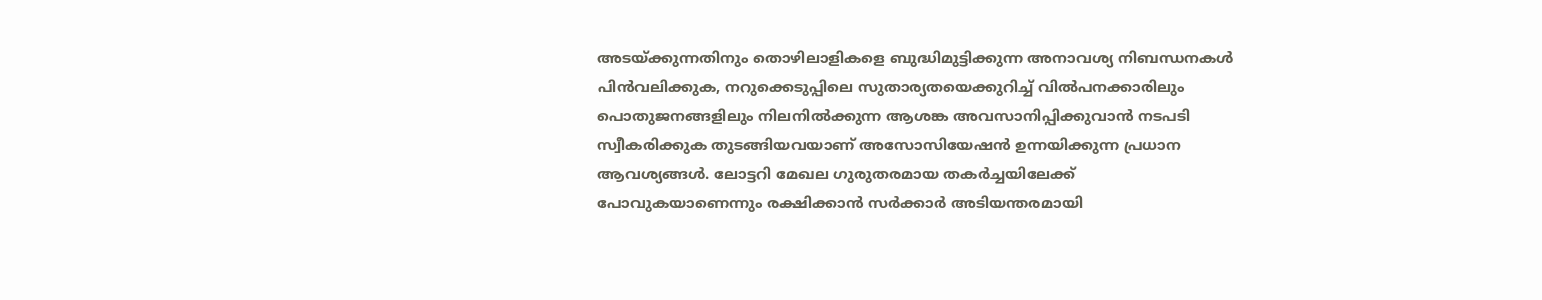അടയ്ക്കുന്നതിനും തൊഴിലാളികളെ ബുദ്ധിമുട്ടിക്കുന്ന അനാവശ്യ നിബന്ധനകൾ പിൻവലിക്കുക, നറുക്കെടുപ്പിലെ സുതാര്യതയെക്കുറിച്ച് വിൽപനക്കാരിലും പൊതുജനങ്ങളിലും നിലനിൽക്കുന്ന ആശങ്ക അവസാനിപ്പിക്കുവാൻ നടപടി സ്വീകരിക്കുക തുടങ്ങിയവയാണ് അസോസിയേഷൻ ഉന്നയിക്കുന്ന പ്രധാന ആവശ്യങ്ങൾ. ലോട്ടറി മേഖല ഗുരുതരമായ തകർച്ചയിലേക്ക് പോവുകയാണെന്നും രക്ഷിക്കാൻ സർക്കാർ അടിയന്തരമായി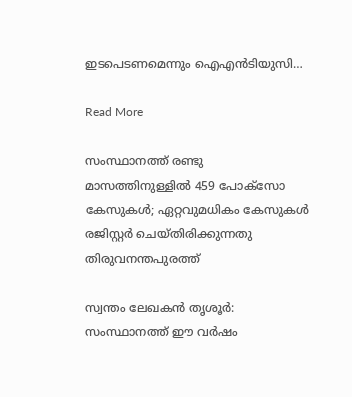ഇടപെടണമെന്നും ഐഎൻടിയുസി…

Read More

സംസ്ഥാനത്ത് രണ്ടു മാസത്തിനുള്ളിൽ 459 പോക്സോ കേസുകൾ; ഏറ്റവുമധികം കേസുകൾ രജിസ്റ്റർ ചെയ്തിരിക്കുന്നതു തിരുവനന്തപുരത്ത്

സ്വന്തം ലേഖകൻ തൃശൂർ: സംസ്ഥാനത്ത് ഈ വർഷം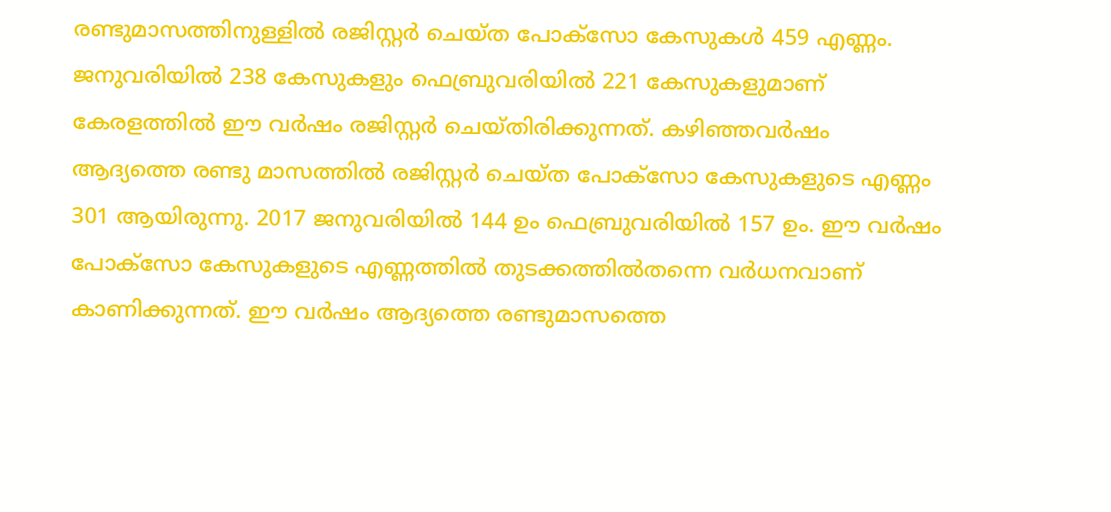രണ്ടുമാസത്തിനുള്ളിൽ രജിസ്റ്റർ ചെയ്ത പോക്സോ കേസുകൾ 459 എണ്ണം. ജനുവരിയിൽ 238 കേസുകളും ഫെബ്രുവരിയിൽ 221 കേസുകളുമാണ് കേരളത്തിൽ ഈ വർഷം രജിസ്റ്റർ ചെയ്തിരിക്കുന്നത്. കഴിഞ്ഞവർഷം ആദ്യത്തെ രണ്ടു മാസത്തിൽ രജിസ്റ്റർ ചെയ്ത പോക്സോ കേസുകളുടെ എണ്ണം 301 ആയിരുന്നു. 2017 ജനുവരിയിൽ 144 ഉം ഫെബ്രുവരിയിൽ 157 ഉം. ഈ വർഷം പോക്സോ കേസുകളുടെ എണ്ണത്തിൽ തുടക്കത്തിൽതന്നെ വർധനവാണ് കാണിക്കുന്നത്. ഈ വർഷം ആദ്യത്തെ രണ്ടുമാസത്തെ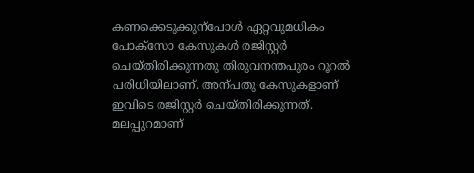കണക്കെടുക്കുന്പോൾ ഏറ്റവുമധികം പോക്സോ കേസുകൾ രജിസ്റ്റർ ചെയ്തിരിക്കുന്നതു തിരുവനന്തപുരം റൂറൽ പരിധിയിലാണ്. അന്പതു കേസുകളാണ് ഇവിടെ രജിസ്റ്റർ ചെയ്തിരിക്കുന്നത്. മലപ്പുറമാണ്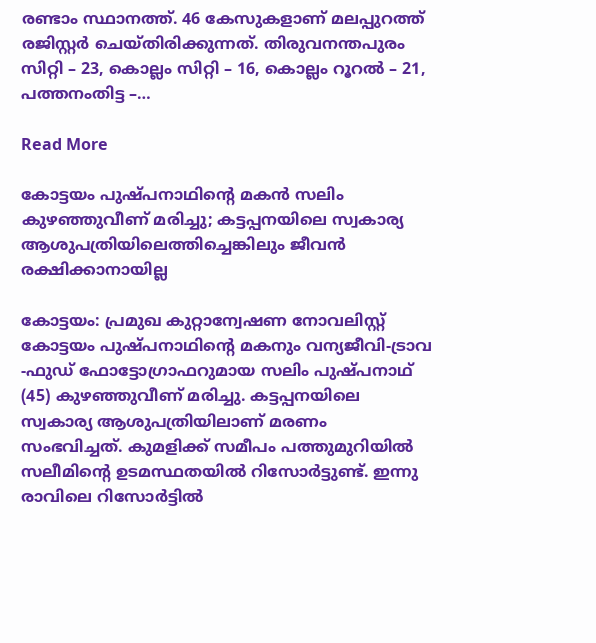രണ്ടാം സ്ഥാനത്ത്. 46 കേസുകളാണ് മലപ്പുറത്ത് രജിസ്റ്റർ ചെയ്തിരിക്കുന്നത്. തിരുവനന്തപുരം സിറ്റി – 23, കൊല്ലം സിറ്റി – 16, കൊല്ലം റൂറൽ – 21, പത്തനംതിട്ട –…

Read More

കോട്ടയം പുഷ്പനാഥിന്‍റെ മകൻ സലിം കുഴഞ്ഞുവീണ് മരിച്ചു; കട്ടപ്പനയിലെ സ്വകാര്യ ആശുപത്രിയിലെത്തിച്ചെങ്കിലും ജീവൻ രക്ഷിക്കാനായില്ല

കോട്ടയം: പ്രമുഖ കുറ്റാന്വേഷണ നോവലിസ്റ്റ് കോട്ടയം പുഷ്പനാഥിന്‍റെ മകനും വന്യജീവി-ട്രാവ -ഫുഡ് ഫോട്ടോഗ്രാഫറുമായ സലിം പുഷ്പനാഥ് (45) കുഴഞ്ഞുവീണ് മരിച്ചു. കട്ടപ്പനയിലെ സ്വകാര്യ ആശുപത്രിയിലാണ് മരണം സംഭവിച്ചത്. കുമളിക്ക് സമീപം പത്തുമുറിയിൽ സലീമിന്‍റെ ഉടമസ്ഥതയിൽ റിസോർട്ടുണ്ട്. ഇന്നു രാവിലെ റിസോർട്ടിൽ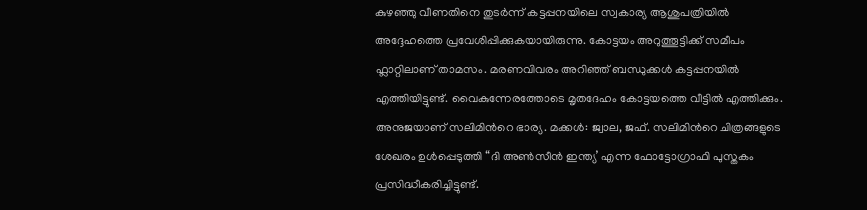കുഴഞ്ഞു വീണതിനെ തുടർന്ന് കട്ടപ്പനയിലെ സ്വകാര്യ ആശുപത്രിയിൽ അദ്ദേഹത്തെ പ്രവേശിപ്പിക്കുകയായിരുന്നു. കോട്ടയം അറുത്തൂട്ടിക്ക് സമീപം ഫ്ലാറ്റിലാണ് താമസം. മരണവിവരം അറിഞ്ഞ് ബന്ധുക്കൾ കട്ടപ്പനയിൽ എത്തിയിട്ടുണ്ട്. വൈകുന്നേരത്തോടെ മൃതദേഹം കോട്ടയത്തെ വീട്ടിൽ എത്തിക്കും. അനുജയാണ് സലിമിന്‍റെ ഭാര്യ. മക്കൾ: ജ്വാല, ജഫ്. സലിമിന്‍റെ ചിത്രങ്ങളുടെ ശേഖരം ഉൾപ്പെടുത്തി “ദി അണ്‍സീൻ ഇന്ത്യ’ എന്ന ഫോട്ടോഗ്രാഫി പുസ്തകം പ്രസിദ്ധീകരിച്ചിട്ടുണ്ട്.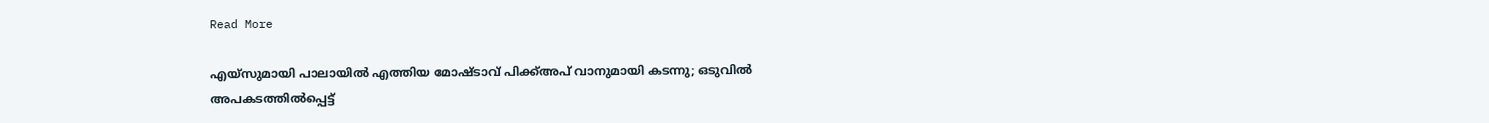Read More

എയ്സുമായി പാലായിൽ എത്തിയ മോഷ്ടാവ് പിക്ക്അപ് വാനുമായി കടന്നു; ഒടുവിൽ അപകടത്തിൽപ്പെട്ട്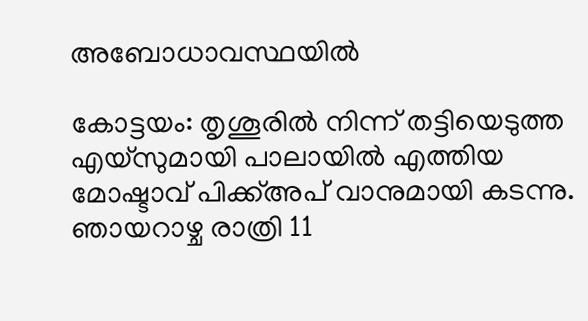അബോധാവസ്ഥയിൽ

കോട്ടയം: തൃശൂരിൽ നിന്ന് തട്ടിയെടുത്ത എയ്സുമായി പാലായിൽ എത്തിയ മോഷ്ടാവ് പിക്ക്അപ് വാനുമായി കടന്നു. ഞായറാഴ്ച രാത്രി 11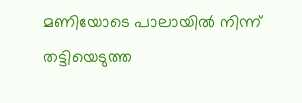മണിയോടെ പാലായിൽ നിന്ന് തട്ടിയെടുത്ത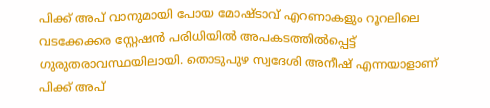പിക്ക് അപ് വാനുമായി പോയ മോഷ്ടാവ് എറണാകളും റൂറലിലെ വടക്കേക്കര സ്റ്റേഷൻ പരിധിയിൽ അപകടത്തിൽപ്പെട്ട് ഗുരുതരാവസ്ഥയിലായി. തൊടുപുഴ സ്വദേശി അനീഷ് എന്നയാളാണ് പിക്ക് അപ്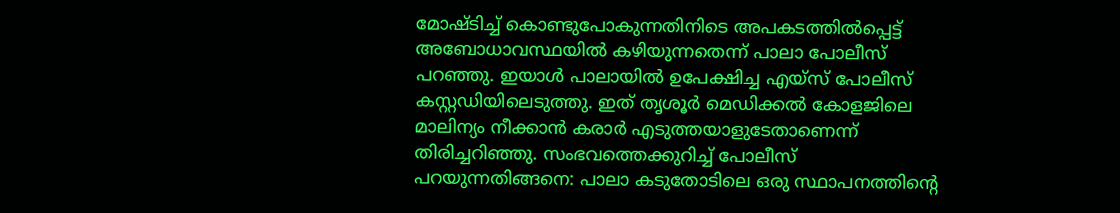മോഷ്ടിച്ച് കൊണ്ടുപോകുന്നതിനിടെ അപകടത്തിൽപ്പെട്ട് അബോധാവസ്ഥയിൽ കഴിയുന്നതെന്ന് പാലാ പോലീസ് പറഞ്ഞു. ഇയാൾ പാലായിൽ ഉപേക്ഷിച്ച എയ്സ് പോലീസ് കസ്റ്റഡിയിലെടുത്തു. ഇത് തൃശൂർ മെഡിക്കൽ കോളജിലെ മാലിന്യം നീക്കാൻ കരാർ എടുത്തയാളുടേതാണെന്ന് തിരിച്ചറിഞ്ഞു. സംഭവത്തെക്കുറിച്ച് പോലീസ് പറയുന്നതിങ്ങനെ: പാലാ കടുതോടിലെ ഒരു സ്ഥാപനത്തിന്‍റെ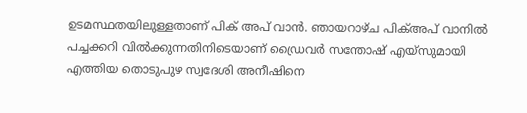ഉടമസ്ഥതയിലുള്ളതാണ് പിക് അപ് വാൻ. ഞായറാഴ്ച പിക്അപ് വാനിൽ പച്ചക്കറി വിൽക്കുന്നതിനിടെയാണ് ഡ്രൈവർ സന്തോഷ് എയ്സുമായി എത്തിയ തൊടുപുഴ സ്വദേശി അനീഷിനെ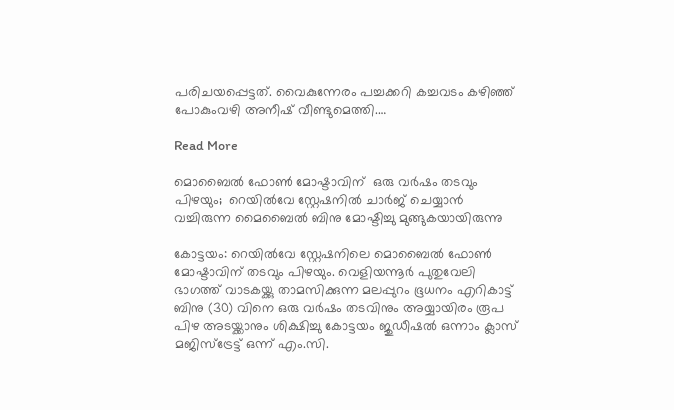പരിചയപ്പെട്ടത്. വൈകുന്നേരം പച്ചക്കറി കച്ചവടം കഴിഞ്ഞ് പോകുംവഴി അനീഷ് വീണ്ടുമെത്തി.…

Read More

മൊബൈൽ ഫോൺ മോഷ്ടാവിന്  ഒരു വർഷം തടവും പിഴയും;  റെയിൽവേ സ്റ്റേഷനിൽ ചാർജ് ചെയ്യാൻ വച്ചിരുന്ന മൈബൈൽ ബിനു മോഷ്ടിച്ചു മുങ്ങുകയായിരുന്നു

കോട്ടയം: റെയിൽവേ സ്റ്റേഷനിലെ മൊബൈൽ ഫോണ്‍ മോഷ്ടാവിന് തടവും പിഴയും. വെളിയന്നൂർ പുതുവേലി ഭാഗത്ത് വാടകയ്ക്കു താമസിക്കുന്ന മലപ്പുറം ഭൂധനം എറികാട്ട് ബിനു (30) വിനെ ഒരു വർഷം തടവിനും അയ്യായിരം രൂപ പിഴ അടയ്ക്കാനും ശിക്ഷിച്ചു കോട്ടയം ജുഡീഷൽ ഒന്നാം ക്ലാസ് മജിസ്ട്രേട്ട് ഒന്ന് എം.സി.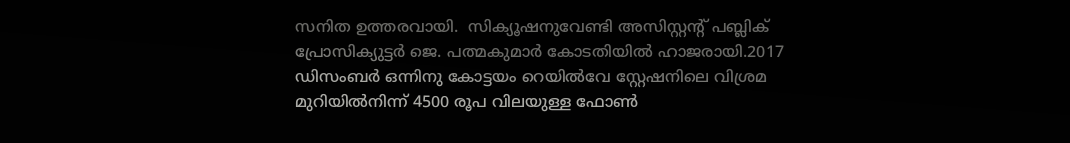സനിത ഉത്തരവായി.  സിക്യൂഷനുവേണ്ടി അസിസ്റ്റന്‍റ് പബ്ലിക് പ്രോസിക്യുട്ടർ ജെ. പത്മകുമാർ കോടതിയിൽ ഹാജരായി.2017 ഡിസംബർ ഒന്നിനു കോട്ടയം റെയിൽവേ സ്റ്റേഷനിലെ വിശ്രമ മുറിയിൽനിന്ന് 4500 രൂപ വിലയുള്ള ഫോണ്‍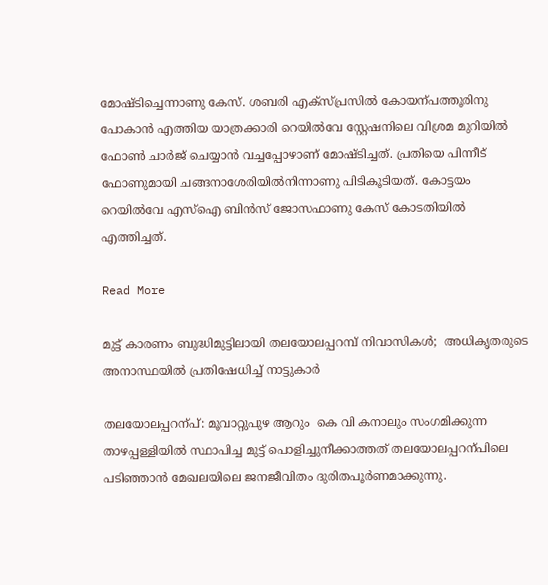മോഷ്ടിച്ചെന്നാണു കേസ്. ശബരി എക്സ്പ്രസിൽ കോയന്പത്തൂരിനു പോകാൻ എത്തിയ യാത്രക്കാരി റെയിൽവേ സ്റ്റേഷനിലെ വിശ്രമ മുറിയിൽ ഫോണ്‍ ചാർജ് ചെയ്യാൻ വച്ചപ്പോഴാണ് മോഷ്ടിച്ചത്. പ്രതിയെ പിന്നീട് ഫോണുമായി ചങ്ങനാശേരിയിൽനിന്നാണു പിടികൂടിയത്. കോട്ടയം റെയിൽവേ എസ്ഐ ബിൻസ് ജോസഫാണു കേസ് കോടതിയിൽ എത്തിച്ചത്.

Read More

മുട്ട് കാരണം ബുദ്ധിമുട്ടിലായി തലയോലപ്പറമ്പ് നിവാസികൾ;  അധികൃതരുടെ അനാസ്ഥയിൽ പ്രതിഷേധിച്ച് നാട്ടുകാർ

തലയോലപ്പറന്പ്: മൂവാറ്റുപുഴ ആറും  കെ വി കനാലും സംഗമിക്കുന്ന താഴപ്പള്ളിയിൽ സ്ഥാപിച്ച മുട്ട് പൊളിച്ചുനീക്കാത്തത് തലയോലപ്പറന്പിലെ പടിഞ്ഞാൻ മേഖലയിലെ ജനജീവിതം ദുരിതപൂർണമാക്കുന്നു.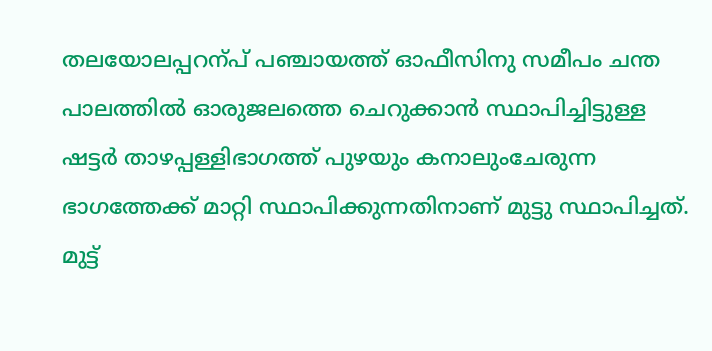തലയോലപ്പറന്പ് പഞ്ചായത്ത് ഓഫീസിനു സമീപം ചന്ത പാലത്തിൽ ഓരുജലത്തെ ചെറുക്കാൻ സ്ഥാപിച്ചിട്ടുള്ള ഷട്ടർ താഴപ്പള്ളിഭാഗത്ത് പുഴയും കനാലുംചേരുന്ന ഭാഗത്തേക്ക് മാറ്റി സ്ഥാപിക്കുന്നതിനാണ് മുട്ടു സ്ഥാപിച്ചത്. മുട്ട്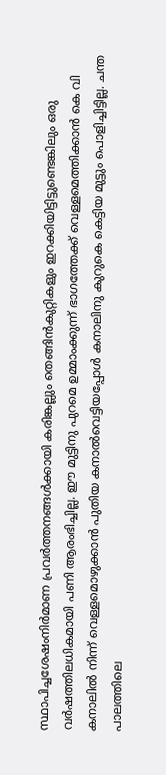സ്ഥാപിച്ചശേഷംനിർമാണ പ്രവർത്തനങ്ങൾക്കായി കരിങ്കല്ലും തെങ്ങിൻകുറ്റികളും ഇറക്കിയിട്ടിട്ടുണ്ടെങ്കിലും ഒരു വർഷത്തിലധികമായി പണി ആരംഭിച്ചില്ല. ഈ മുട്ടിനു പുറമെ ഉമ്മാംക്കുന്ന് ഭാഗത്തേക്ക് വെള്ളമെത്തിക്കാൻ കെ വി കനാലിൽ നിന്ന് വെള്ളമൊഴുക്കാൻ പുതിയ കനാൽവെട്ടിയപ്പോൾ കനാലിനു കുറുകെ കെട്ടിയ മുട്ടും പൊളിച്ചിട്ടില്ല. ചന്ത പാലത്തിലെ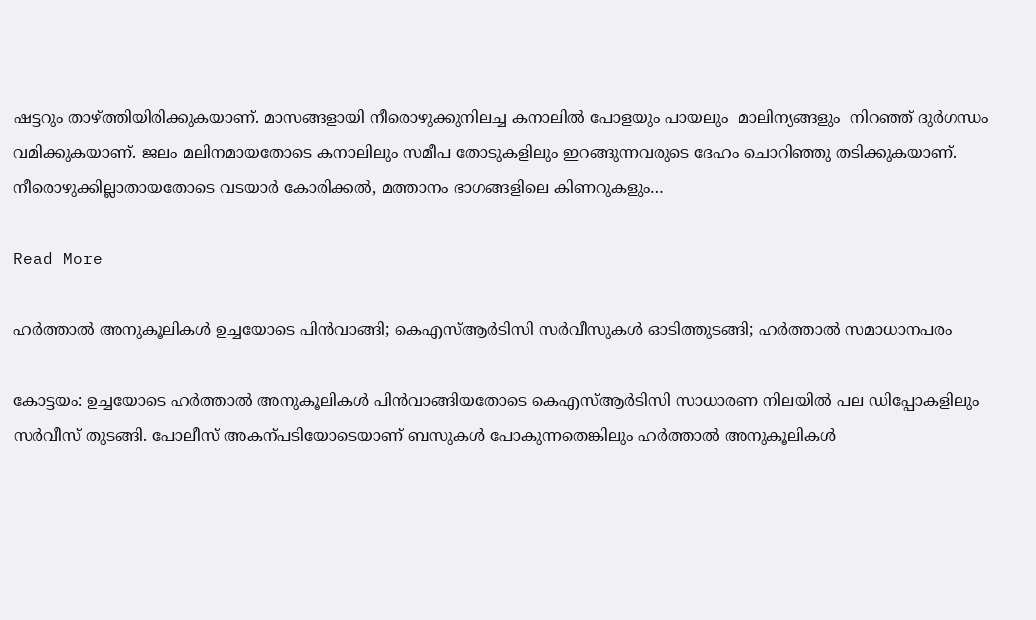ഷട്ടറും താഴ്ത്തിയിരിക്കുകയാണ്. മാസങ്ങളായി നീരൊഴുക്കുനിലച്ച കനാലിൽ പോളയും പായലും  മാലിന്യങ്ങളും  നിറഞ്ഞ് ദുർഗന്ധം വമിക്കുകയാണ്. ജലം മലിനമായതോടെ കനാലിലും സമീപ തോടുകളിലും ഇറങ്ങുന്നവരുടെ ദേഹം ചൊറിഞ്ഞു തടിക്കുകയാണ്. നീരൊഴുക്കില്ലാതായതോടെ വടയാർ കോരിക്കൽ, മത്താനം ഭാഗങ്ങളിലെ കിണറുകളും…

Read More

ഹർത്താൽ അനുകൂലികൾ ഉച്ചയോടെ പിൻവാങ്ങി; കെഎസ്ആർടിസി സർവീസുകൾ ഓടിത്തുടങ്ങി; ഹർത്താൽ സമാധാനപരം

കോട്ടയം: ഉച്ചയോടെ ഹർത്താൽ അനുകൂലികൾ പിൻവാങ്ങിയതോടെ കെഎസ്ആർടിസി സാധാരണ നിലയിൽ പല ഡിപ്പോകളിലും സർവീസ് തുടങ്ങി. പോലീസ് അകന്പടിയോടെയാണ് ബസുകൾ പോകുന്നതെങ്കിലും ഹർത്താൽ അനുകൂലികൾ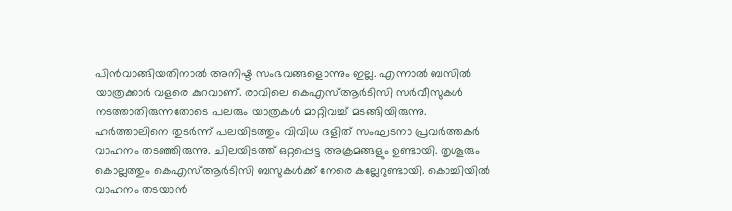പിൻവാങ്ങിയതിനാൽ അനിഷ്ട സംഭവങ്ങളൊന്നും ഇല്ല. എന്നാൽ ബസിൽ യാത്രക്കാർ വളരെ കുറവാണ്. രാവിലെ കെഎസ്ആർടിസി സർവീസുകൾ നടത്താതിരുന്നതോടെ പലരും യാത്രകൾ മാറ്റിവച്ച് മടങ്ങിയിരുന്നു. ഹർത്താലിനെ തുടർന്ന് പലയിടത്തും വിവിധ ദളിത് സംഘടനാ പ്രവർത്തകർ വാഹനം തടഞ്ഞിരുന്നു. ചിലയിടത്ത് ഒറ്റപ്പെട്ട അക്രമങ്ങളും ഉണ്ടായി. തൃശൂരും കൊല്ലത്തും കെഎസ്ആർടിസി ബസുകൾക്ക് നേരെ കല്ലേറുണ്ടായി. കൊച്ചിയിൽ വാഹനം തടയാൻ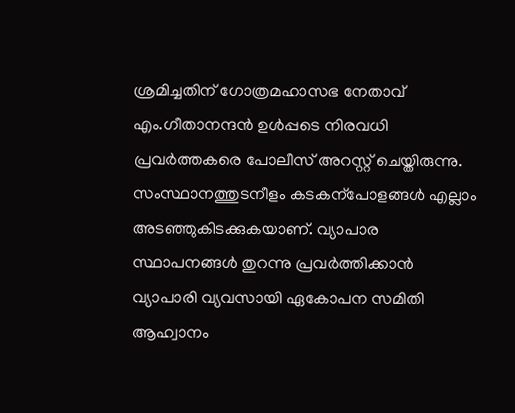ശ്രമിച്ചതിന് ഗോത്രമഹാസഭ നേതാവ് എം.ഗീതാനന്ദൻ ഉൾപ്പടെ നിരവധി പ്രവർത്തകരെ പോലീസ് അറസ്റ്റ് ചെയ്തിരുന്നു. സംസ്ഥാനത്തുടനീളം കടകന്പോളങ്ങൾ എല്ലാം അടഞ്ഞുകിടക്കുകയാണ്. വ്യാപാര സ്ഥാപനങ്ങൾ തുറന്നു പ്രവർത്തിക്കാൻ വ്യാപാരി വ്യവസായി ഏകോപന സമിതി ആഹ്വാനം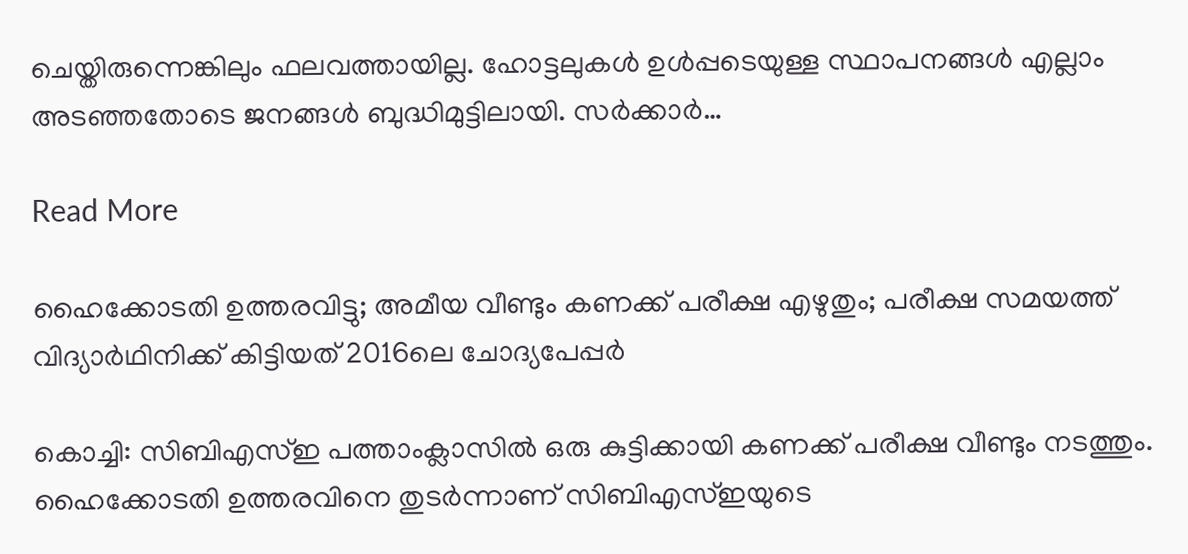ചെയ്തിരുന്നെങ്കിലും ഫലവത്തായില്ല. ഹോട്ടലുകൾ ഉൾപ്പടെയുള്ള സ്ഥാപനങ്ങൾ എല്ലാം അടഞ്ഞതോടെ ജനങ്ങൾ ബുദ്ധിമുട്ടിലായി. സർക്കാർ…

Read More

ഹൈക്കോടതി ഉത്തരവിട്ടു; അമീയ വീണ്ടും കണക്ക് പരീക്ഷ എഴുതും; പരീക്ഷ സമയത്ത് വിദ്യാർഥിനിക്ക് കിട്ടിയത് 2016ലെ ചോദ്യപേപ്പർ

കൊച്ചി: സിബിഎസ്ഇ പത്താംക്ലാസിൽ ഒരു കുട്ടിക്കായി കണക്ക് പരീക്ഷ വീണ്ടും നടത്തും. ഹൈക്കോടതി ഉത്തരവിനെ തുടർന്നാണ് സിബിഎസ്ഇയുടെ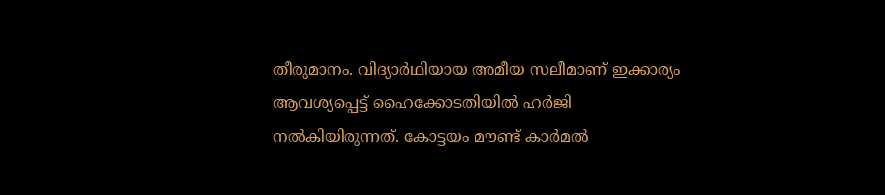തീരുമാനം. വിദ്യാർഥിയായ അമീയ സലീമാണ് ഇക്കാര്യം ആവശ്യപ്പെട്ട് ഹൈക്കോടതിയിൽ ഹർജി നൽകിയിരുന്നത്. കോട്ടയം മൗണ്ട് കാർമൽ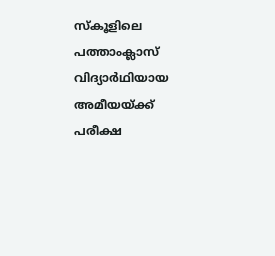സ്കൂളിലെ പത്താംക്ലാസ് വിദ്യാർഥിയായ അമീയയ്ക്ക് പരീക്ഷ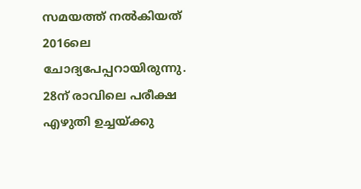സമയത്ത് നൽകിയത് 2016ലെ ചോദ്യപേപ്പറായിരുന്നു. 28ന് രാവിലെ പരീക്ഷ എഴുതി ഉച്ചയ്ക്കു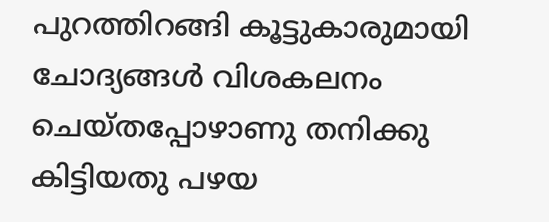പുറത്തിറങ്ങി കൂട്ടുകാരുമായി ചോദ്യങ്ങൾ വിശകലനം ചെയ്തപ്പോഴാണു തനിക്കു കിട്ടിയതു പഴയ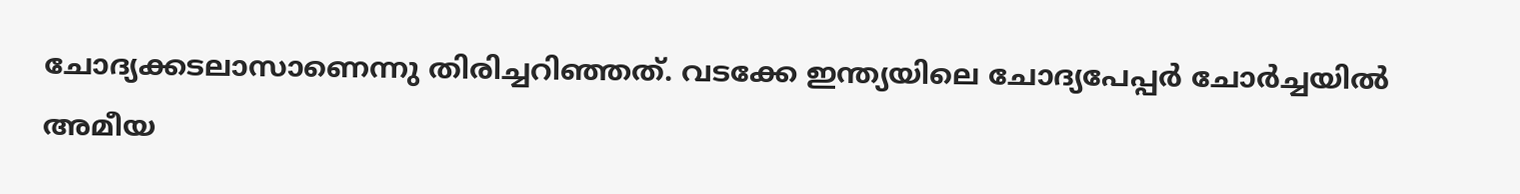ചോദ്യക്കടലാസാണെന്നു തിരിച്ചറിഞ്ഞത്. വടക്കേ ഇന്ത്യയിലെ ചോദ്യപേപ്പർ ചോർച്ചയിൽ അമീയ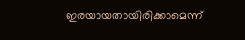ഇരയായതായിരിക്കാമെന്ന്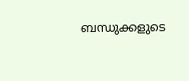ബന്ധുക്കളുടെ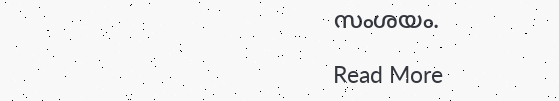സംശയം.

Read More